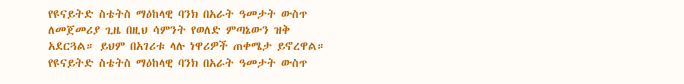የዩናይትድ ስቴትስ ማዕከላዊ ባንክ በአራት ዓመታት ውስጥ ለመጀመሪያ ጊዜ በዚህ ሳምንት የወለድ ምጣኔውን ዝቅ አደርጓል። ይህም በአገሪቱ ላሉ ነዋሪዎች ጠቀሜታ ይኖረዋል።
የዩናይትድ ስቴትስ ማዕከላዊ ባንክ በአራት ዓመታት ውስጥ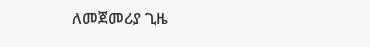ለመጀመሪያ ጊዜ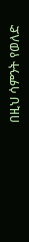በዚህ ሳምንት የወለድ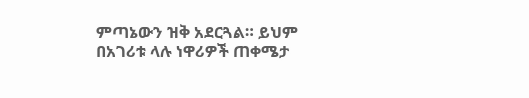ምጣኔውን ዝቅ አደርጓል። ይህም በአገሪቱ ላሉ ነዋሪዎች ጠቀሜታ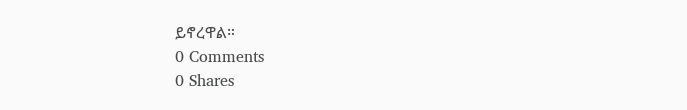ይኖረዋል።
0 Comments
0 Shares